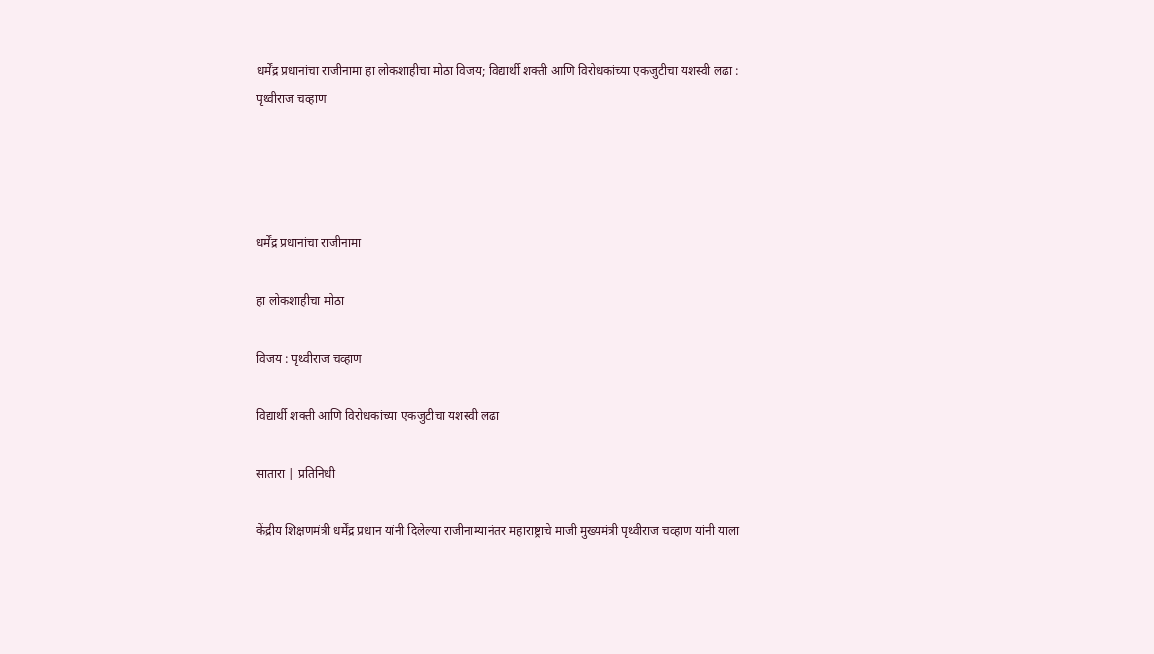धर्मेंद्र प्रधानांचा राजीनामा हा लोकशाहीचा मोठा विजय; विद्यार्थी शक्ती आणि विरोधकांच्या एकजुटीचा यशस्वी लढा : पृथ्वीराज चव्हाण




धर्मेंद्र प्रधानांचा राजीनामा

हा लोकशाहीचा मोठा

विजय : पृथ्वीराज चव्हाण

विद्यार्थी शक्ती आणि विरोधकांच्या एकजुटीचा यशस्वी लढा

सातारा | प्रतिनिधी

केंद्रीय शिक्षणमंत्री धर्मेंद्र प्रधान यांनी दिलेल्या राजीनाम्यानंतर महाराष्ट्राचे माजी मुख्यमंत्री पृथ्वीराज चव्हाण यांनी याला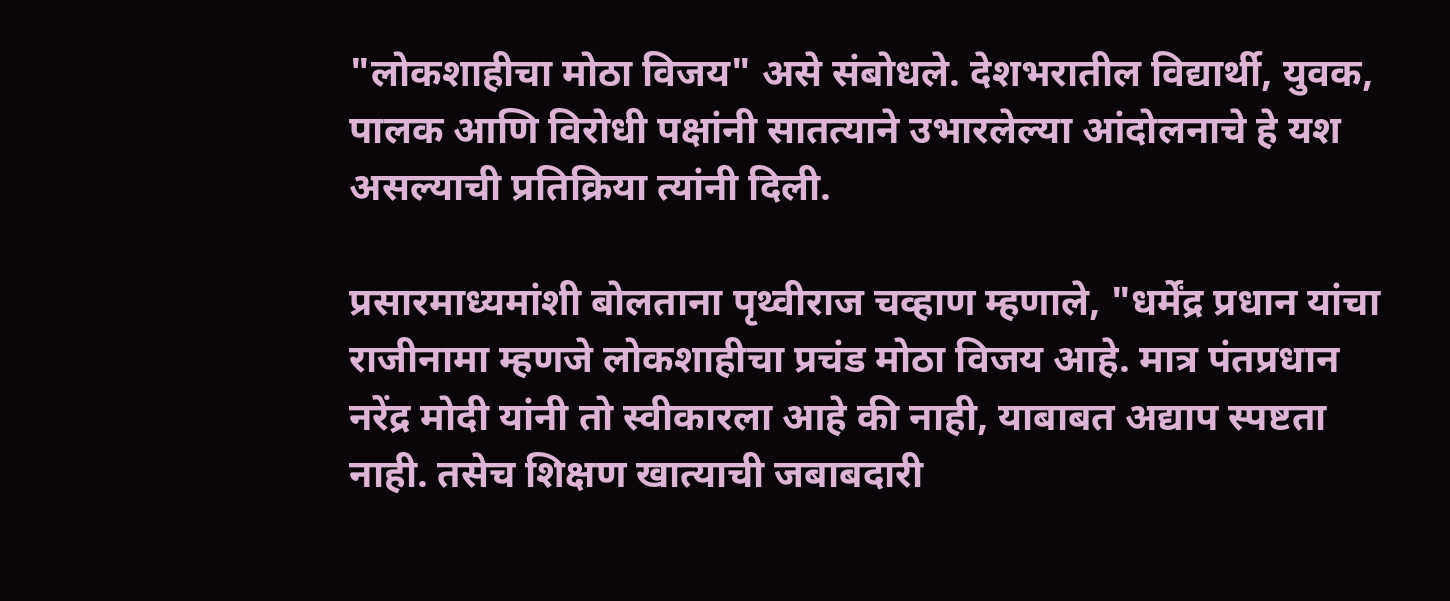"लोकशाहीचा मोठा विजय" असे संबोधले. देशभरातील विद्यार्थी, युवक, पालक आणि विरोधी पक्षांनी सातत्याने उभारलेल्या आंदोलनाचे हे यश असल्याची प्रतिक्रिया त्यांनी दिली.

प्रसारमाध्यमांशी बोलताना पृथ्वीराज चव्हाण म्हणाले, "धर्मेंद्र प्रधान यांचा राजीनामा म्हणजे लोकशाहीचा प्रचंड मोठा विजय आहे. मात्र पंतप्रधान नरेंद्र मोदी यांनी तो स्वीकारला आहे की नाही, याबाबत अद्याप स्पष्टता नाही. तसेच शिक्षण खात्याची जबाबदारी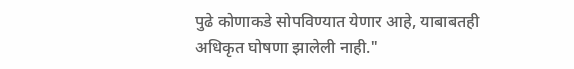पुढे कोणाकडे सोपविण्यात येणार आहे, याबाबतही अधिकृत घोषणा झालेली नाही."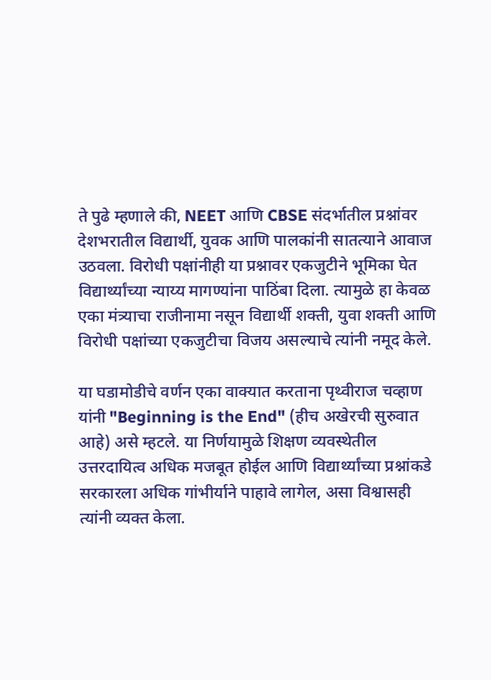ते पुढे म्हणाले की, NEET आणि CBSE संदर्भातील प्रश्नांवर देशभरातील विद्यार्थी, युवक आणि पालकांनी सातत्याने आवाज उठवला. विरोधी पक्षांनीही या प्रश्नावर एकजुटीने भूमिका घेत विद्यार्थ्यांच्या न्याय्य मागण्यांना पाठिंबा दिला. त्यामुळे हा केवळ एका मंत्र्याचा राजीनामा नसून विद्यार्थी शक्ती, युवा शक्ती आणि विरोधी पक्षांच्या एकजुटीचा विजय असल्याचे त्यांनी नमूद केले.

या घडामोडीचे वर्णन एका वाक्यात करताना पृथ्वीराज चव्हाण यांनी "Beginning is the End" (हीच अखेरची सुरुवात आहे) असे म्हटले. या निर्णयामुळे शिक्षण व्यवस्थेतील उत्तरदायित्व अधिक मजबूत होईल आणि विद्यार्थ्यांच्या प्रश्नांकडे सरकारला अधिक गांभीर्याने पाहावे लागेल, असा विश्वासही त्यांनी व्यक्त केला.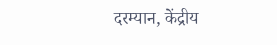दरम्यान, केंद्रीय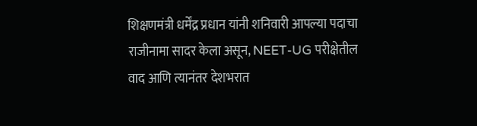शिक्षणमंत्री धर्मेंद्र प्रधान यांनी शनिवारी आपल्या पदाचा राजीनामा सादर केला असून, NEET-UG परीक्षेतील वाद आणि त्यानंतर देशभरात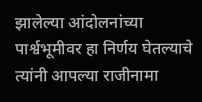झालेल्या आंदोलनांच्या पार्श्वभूमीवर हा निर्णय घेतल्याचे त्यांनी आपल्या राजीनामा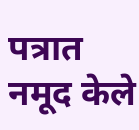पत्रात नमूद केले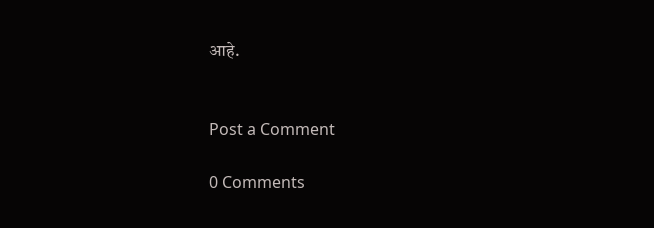आहे.


Post a Comment

0 Comments